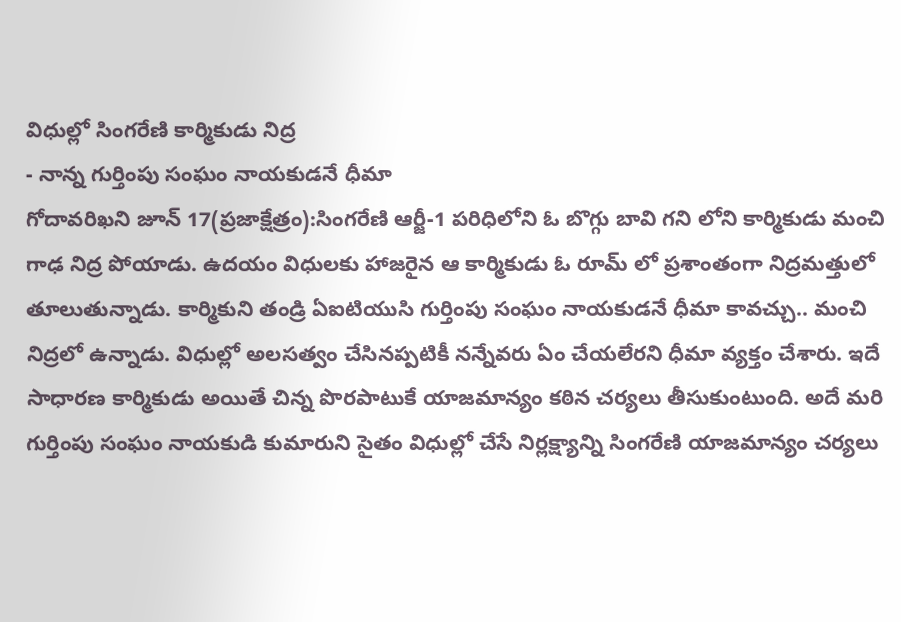విధుల్లో సింగరేణి కార్మికుడు నిద్ర
- నాన్న గుర్తింపు సంఘం నాయకుడనే ధీమా
గోదావరిఖని జూన్ 17(ప్రజాక్షేత్రం):సింగరేణి ఆర్జీ-1 పరిధిలోని ఓ బొగ్గు బావి గని లోని కార్మికుడు మంచి గాఢ నిద్ర పోయాడు. ఉదయం విధులకు హాజరైన ఆ కార్మికుడు ఓ రూమ్ లో ప్రశాంతంగా నిద్రమత్తులో తూలుతున్నాడు. కార్మికుని తండ్రి ఏఐటియుసి గుర్తింపు సంఘం నాయకుడనే ధీమా కావచ్చు.. మంచి నిద్రలో ఉన్నాడు. విధుల్లో అలసత్వం చేసినప్పటికీ నన్నేవరు ఏం చేయలేరని ధీమా వ్యక్తం చేశారు. ఇదే సాధారణ కార్మికుడు అయితే చిన్న పొరపాటుకే యాజమాన్యం కఠిన చర్యలు తీసుకుంటుంది. అదే మరి గుర్తింపు సంఘం నాయకుడి కుమారుని సైతం విధుల్లో చేసే నిర్లక్ష్యాన్ని సింగరేణి యాజమాన్యం చర్యలు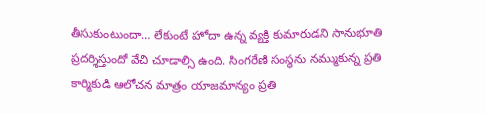తీసుకుంటుందా… లేకుంటే హోదా ఉన్న వ్యక్తి కుమారుడని సానుభూతి ప్రదర్శిస్తుందో వేచి చూడాల్సి ఉంది. సింగరేణి సంస్థను నమ్ముకున్న ప్రతి కార్మికుడి ఆలోచన మాత్రం యాజమాన్యం ప్రతి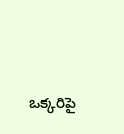ఒక్కరిపై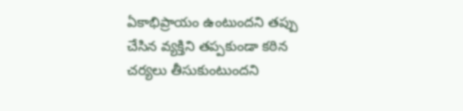ఏకాభిప్రాయం ఉంటుందని తప్పు చేసిన వ్యక్తిని తప్పకుండా కఠిన చర్యలు తీసుకుంటుందని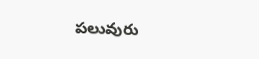పలువురు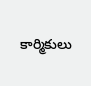కార్మికులు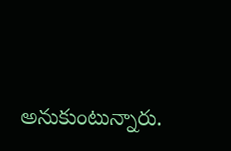అనుకుంటున్నారు.